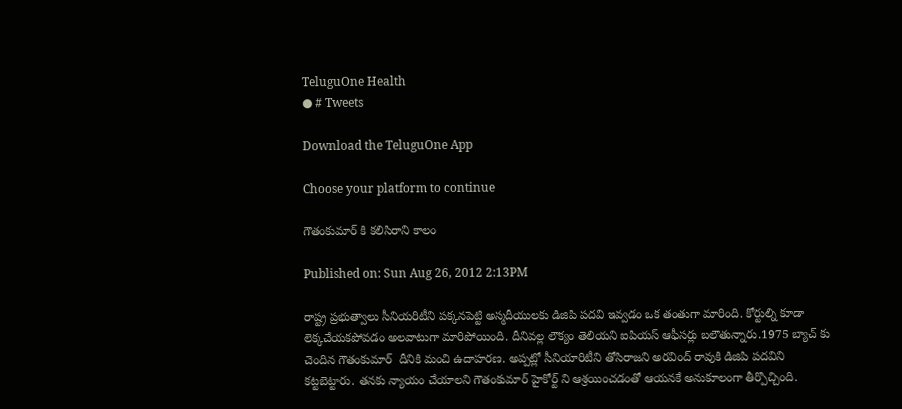TeluguOne Health
● # Tweets

Download the TeluguOne App

Choose your platform to continue

గౌతంకుమార్ కి కలిసిరాని కాలం

Published on: Sun Aug 26, 2012 2:13PM

రాష్ట్ర ప్రభుత్వాలు సీనియరిటీని పక్కనపెట్టి అస్మదీయులకు డిజిపి పదవి ఇవ్వడం ఒక తంతుగా మారింది. కోర్టుల్ని కూడా లెక్కచేయకపోవడం అలవాటుగా మారిపోయింది. దీనివల్ల లౌక్యం తెలియని ఐపియస్‌ ఆఫీసర్లు బలౌతున్నారు.1975 బ్యాచ్ కు చెందిన గౌతంకుమార్  దీనికి మంచి ఉదాహరణ. అప్పట్లో సీనియారిటీని తోసిరాజని అరవింద్ రావుకి డిజిపి పదవిని కట్టబెట్టారు. తనకు న్యాయం చేయాలని గౌతంకుమార్ హైకోర్ట్ ని ఆశ్రయించడంతో ఆయనకే అనుకూలంగా తీర్పొచ్చింది.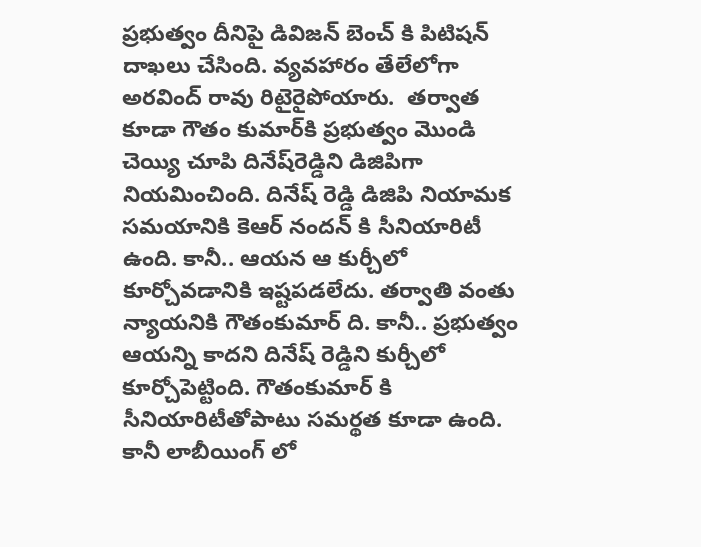ప్రభుత్వం దీనిపై డివిజన్ బెంచ్ కి పిటిషన్ దాఖలు చేసింది. వ్యవహారం తేలేలోగా అరవింద్ రావు రిటైరైపోయారు.  తర్వాత కూడా గౌతం కుమార్‌కి ప్రభుత్వం మొండి చెయ్యి చూపి దినేష్‌రెడ్డిని డిజిపిగా నియమించింది. దినేష్‌ రెడ్డి డిజిపి నియామక సమయానికి కెఆర్‌ నందన్‌ కి సీనియారిటీ ఉంది. కానీ.. ఆయన ఆ కుర్చీలో కూర్చోవడానికి ఇష్టపడలేదు. తర్వాతి వంతు న్యాయనికి గౌతంకుమార్ ది. కానీ.. ప్రభుత్వం ఆయన్ని కాదని దినేష్ రెడ్డిని కుర్చీలో కూర్చోపెట్టింది. గౌతంకుమార్ కి సీనియారిటీతోపాటు సమర్థత కూడా ఉంది. కానీ లాబీయింగ్ లో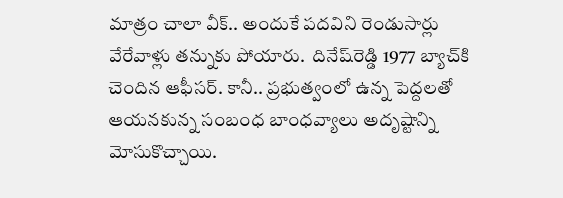మాత్రం చాలా వీక్.. అందుకే పదవిని రెండుసార్లు వేరేవాళ్లు తన్నుకు పోయారు.  దినేష్‌రెడ్డి 1977 బ్యాచ్‌కి చెందిన ఆఫీసర్. కానీ.. ప్రభుత్వంలో ఉన్న పెద్దలతో ఆయనకున్న సంబంధ బాంధవ్యాలు అదృష్టాన్ని మోసుకొచ్చాయి.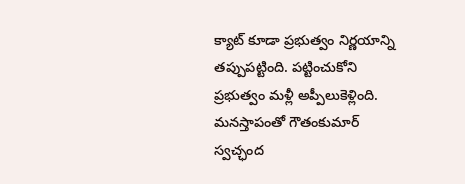క్యాట్ కూడా ప్రభుత్వం నిర్ణయాన్ని తప్పుపట్టింది. పట్టించుకోని ప్రభుత్వం మళ్లీ అప్పీలుకెళ్లింది. మనస్తాపంతో గౌతంకుమార్ స్వచ్ఛంద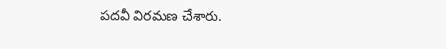పదవీ విరమణ చేశారు.